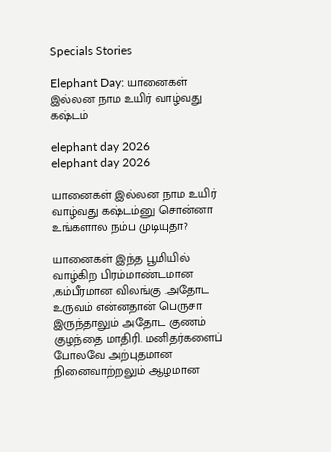Specials Stories

Elephant Day: யானைகள் இல்லன நாம உயிர் வாழ்வது கஷ்டம்

elephant day 2026
elephant day 2026

யானைகள் இல்லன நாம உயிர் வாழ்வது கஷ்டம்னு சொன்னா உங்களால நம்ப முடியுதா?

யானைகள் இந்த பூமியில் வாழ்கிற பிரம்மாண்டமான ,கம்பீரமான விலங்கு .அதோட உருவம் என்னதான் பெருசா இருந்தாலும் அதோட குணம் குழந்தை மாதிரி. மனிதர்களைப் போலவே அற்புதமான நினைவாற்றலும் ஆழமான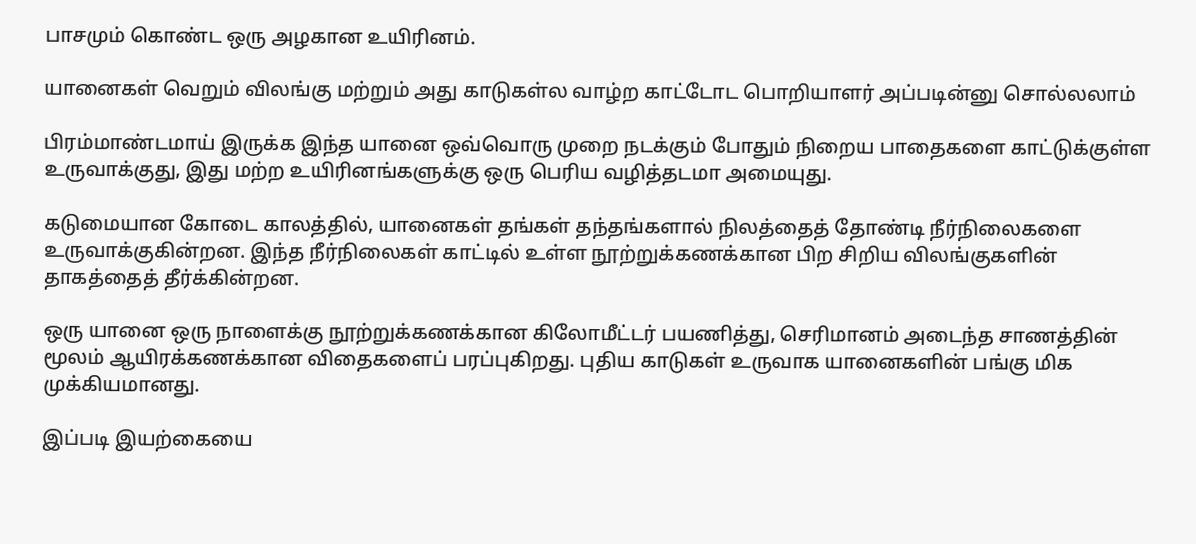பாசமும் கொண்ட ஒரு அழகான உயிரினம்.

யானைகள் வெறும் விலங்கு மற்றும் அது காடுகள்ல வாழ்ற காட்டோட பொறியாளர் அப்படின்னு சொல்லலாம்

பிரம்மாண்டமாய் இருக்க இந்த யானை ஒவ்வொரு முறை நடக்கும் போதும் நிறைய பாதைகளை காட்டுக்குள்ள உருவாக்குது, இது மற்ற உயிரினங்களுக்கு ஒரு பெரிய வழித்தடமா அமையுது.

கடுமையான கோடை காலத்தில், யானைகள் தங்கள் தந்தங்களால் நிலத்தைத் தோண்டி நீர்நிலைகளை உருவாக்குகின்றன. இந்த நீர்நிலைகள் காட்டில் உள்ள நூற்றுக்கணக்கான பிற சிறிய விலங்குகளின் தாகத்தைத் தீர்க்கின்றன.

ஒரு யானை ஒரு நாளைக்கு நூற்றுக்கணக்கான கிலோமீட்டர் பயணித்து, செரிமானம் அடைந்த சாணத்தின் மூலம் ஆயிரக்கணக்கான விதைகளைப் பரப்புகிறது. புதிய காடுகள் உருவாக யானைகளின் பங்கு மிக முக்கியமானது.

இப்படி இயற்கையை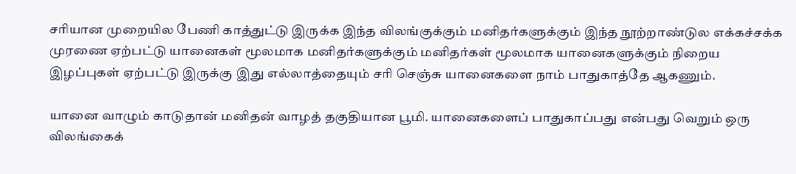சரியான முறையில பேணி காத்துட்டு இருக்க இந்த விலங்குக்கும் மனிதர்களுக்கும் இந்த நூற்றாண்டுல எக்கச்சக்க முரணை ஏற்பட்டு யானைகள் மூலமாக மனிதர்களுக்கும் மனிதர்கள் மூலமாக யானைகளுக்கும் நிறைய இழப்புகள் ஏற்பட்டு இருக்கு இது எல்லாத்தையும் சரி செஞ்சு யானைகளை நாம் பாதுகாத்தே ஆகணும்.

யானை வாழும் காடுதான் மனிதன் வாழத் தகுதியான பூமி. யானைகளைப் பாதுகாப்பது என்பது வெறும் ஒரு விலங்கைக்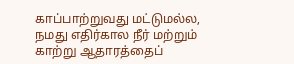காப்பாற்றுவது மட்டுமல்ல, நமது எதிர்கால நீர் மற்றும் காற்று ஆதாரத்தைப்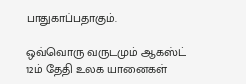பாதுகாப்பதாகும்.

ஒவ்வொரு வருடமும் ஆகஸ்ட் 12ம் தேதி உலக யானைகள்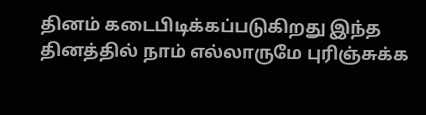தினம் கடைபிடிக்கப்படுகிறது இந்த தினத்தில் நாம் எல்லாருமே புரிஞ்சுக்க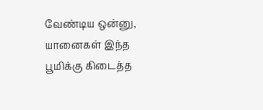வேண்டிய ஒன்னு, யானைகள் இந்த பூமிக்கு கிடைத்த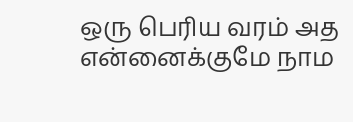ஒரு பெரிய வரம் அத என்னைக்குமே நாம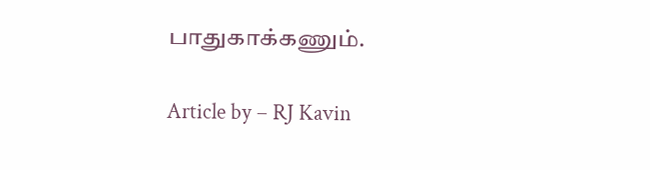பாதுகாக்கணும்.

Article by – RJ Kavin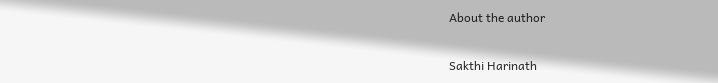About the author

Sakthi Harinath